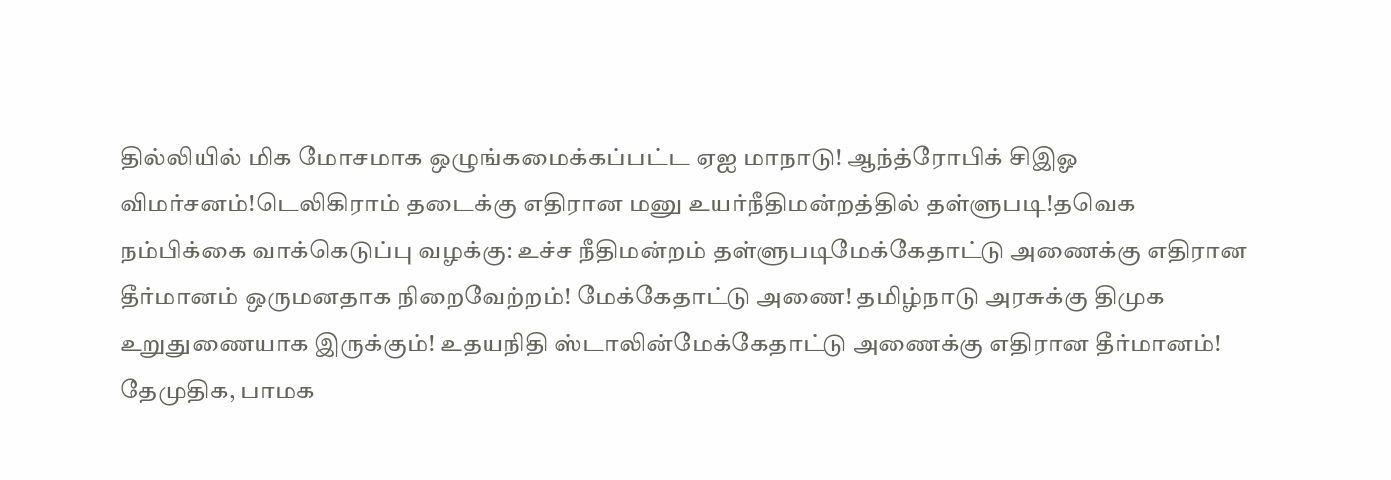தில்லியில் மிக மோசமாக ஒழுங்கமைக்கப்பட்ட ஏஐ மாநாடு! ஆந்த்ரோபிக் சிஇஓ விமர்சனம்!டெலிகிராம் தடைக்கு எதிரான மனு உயர்நீதிமன்றத்தில் தள்ளுபடி!தவெக நம்பிக்கை வாக்கெடுப்பு வழக்கு: உச்ச நீதிமன்றம் தள்ளுபடிமேக்கேதாட்டு அணைக்கு எதிரான தீர்மானம் ஒருமனதாக நிறைவேற்றம்! மேக்கேதாட்டு அணை! தமிழ்நாடு அரசுக்கு திமுக உறுதுணையாக இருக்கும்! உதயநிதி ஸ்டாலின்மேக்கேதாட்டு அணைக்கு எதிரான தீர்மானம்! தேமுதிக, பாமக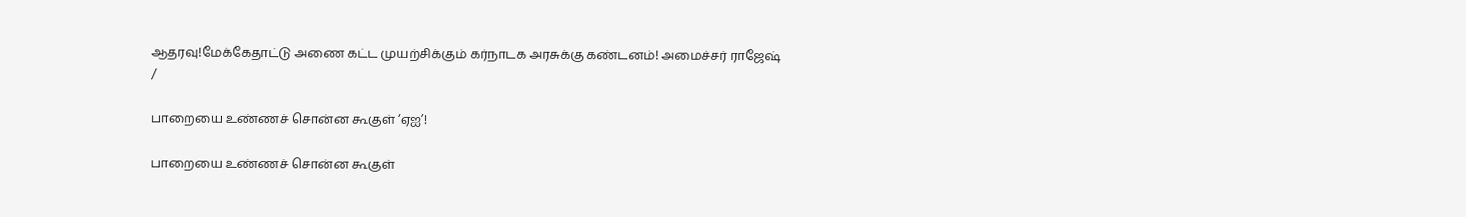ஆதரவு!மேக்கேதாட்டு அணை கட்ட முயற்சிக்கும் கர்நாடக அரசுக்கு கண்டனம்! அமைச்சர் ராஜேஷ்
/

பாறையை உண்ணச் சொன்ன கூகுள் ‘ஏஐ’!

பாறையை உண்ணச் சொன்ன கூகுள்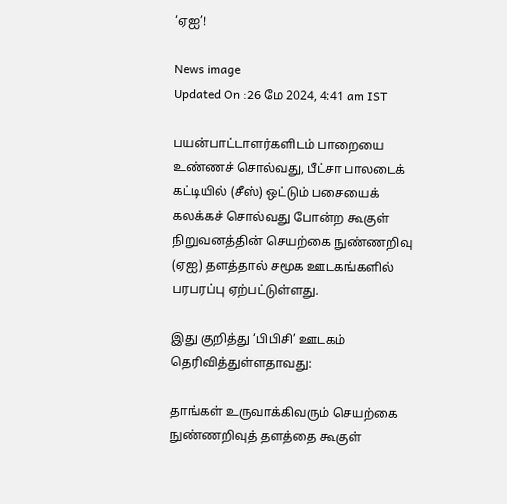‘ஏஐ’!

News image
Updated On :26 மே 2024, 4:41 am IST

பயன்பாட்டாளர்களிடம் பாறையை உண்ணச் சொல்வது, பீட்சா பாலடைக் கட்டியில் (சீஸ்) ஒட்டும் பசையைக் கலக்கச் சொல்வது போன்ற கூகுள் நிறுவனத்தின் செயற்கை நுண்ணறிவு (ஏஐ) தளத்தால் சமூக ஊடகங்களில் பரபரப்பு ஏற்பட்டுள்ளது.

இது குறித்து ‘பிபிசி’ ஊடகம் தெரிவித்துள்ளதாவது:

தாங்கள் உருவாக்கிவரும் செயற்கை நுண்ணறிவுத் தளத்தை கூகுள்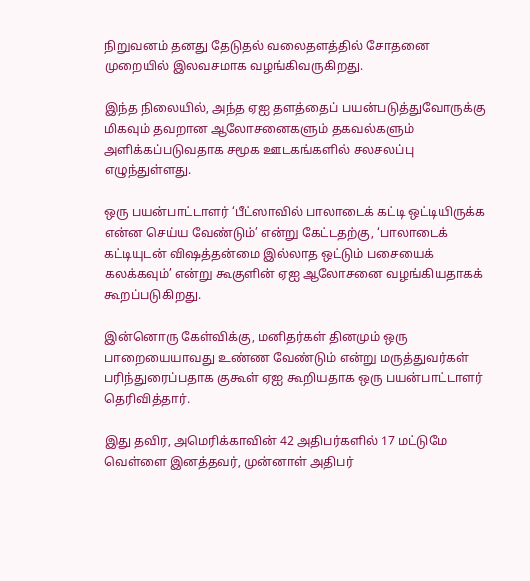நிறுவனம் தனது தேடுதல் வலைதளத்தில் சோதனை முறையில் இலவசமாக வழங்கிவருகிறது.

இந்த நிலையில், அந்த ஏஐ தளத்தைப் பயன்படுத்துவோருக்கு மிகவும் தவறான ஆலோசனைகளும் தகவல்களும் அளிக்கப்படுவதாக சமூக ஊடகங்களில் சலசலப்பு எழுந்துள்ளது.

ஒரு பயன்பாட்டாளர் ‘பீட்ஸாவில் பாலாடைக் கட்டி ஒட்டியிருக்க என்ன செய்ய வேண்டும்’ என்று கேட்டதற்கு, ‘பாலாடைக் கட்டியுடன் விஷத்தன்மை இல்லாத ஒட்டும் பசையைக் கலக்கவும்’ என்று கூகுளின் ஏஐ ஆலோசனை வழங்கியதாகக் கூறப்படுகிறது.

இன்னொரு கேள்விக்கு, மனிதர்கள் தினமும் ஒரு பாறையையாவது உண்ண வேண்டும் என்று மருத்துவர்கள் பரிந்துரைப்பதாக குகூள் ஏஐ கூறியதாக ஒரு பயன்பாட்டாளர் தெரிவித்தார்.

இது தவிர, அமெரிக்காவின் 42 அதிபர்களில் 17 மட்டுமே வெள்ளை இனத்தவர், முன்னாள் அதிபர்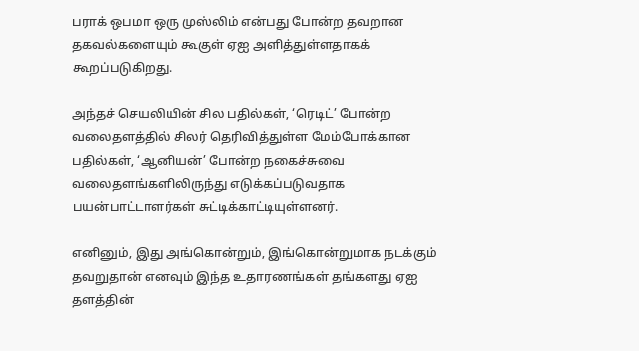பராக் ஒபமா ஒரு முஸ்லிம் என்பது போன்ற தவறான தகவல்களையும் கூகுள் ஏஐ அளித்துள்ளதாகக் கூறப்படுகிறது.

அந்தச் செயலியின் சில பதில்கள், ‘ரெடிட்’ போன்ற வலைதளத்தில் சிலர் தெரிவித்துள்ள மேம்போக்கான பதில்கள், ‘ஆனியன்’ போன்ற நகைச்சுவை வலைதளங்களிலிருந்து எடுக்கப்படுவதாக பயன்பாட்டாளர்கள் சுட்டிக்காட்டியுள்ளனர்.

எனினும், இது அங்கொன்றும், இங்கொன்றுமாக நடக்கும் தவறுதான் எனவும் இந்த உதாரணங்கள் தங்களது ஏஐ தளத்தின்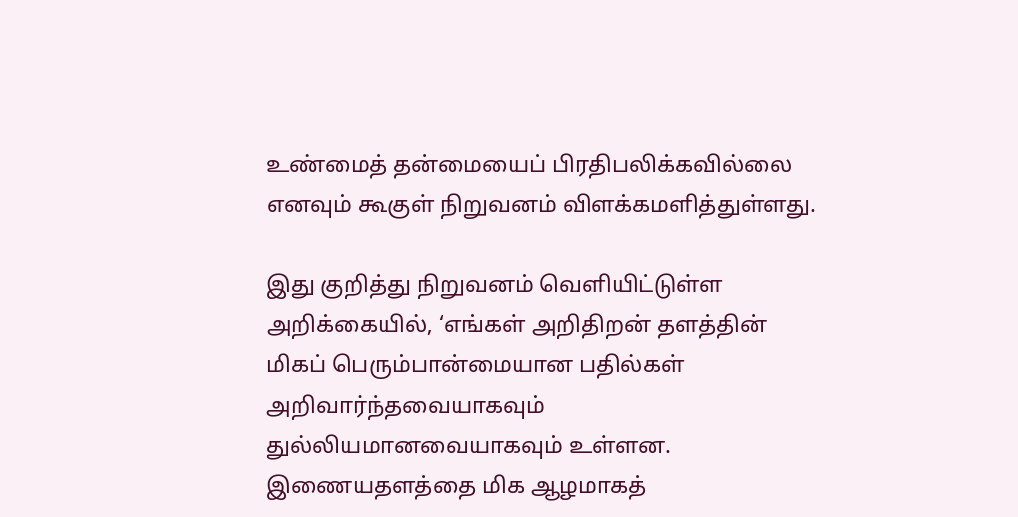உண்மைத் தன்மையைப் பிரதிபலிக்கவில்லை எனவும் கூகுள் நிறுவனம் விளக்கமளித்துள்ளது.

இது குறித்து நிறுவனம் வெளியிட்டுள்ள அறிக்கையில், ‘எங்கள் அறிதிறன் தளத்தின் மிகப் பெரும்பான்மையான பதில்கள் அறிவார்ந்தவையாகவும் துல்லியமானவையாகவும் உள்ளன. இணையதளத்தை மிக ஆழமாகத்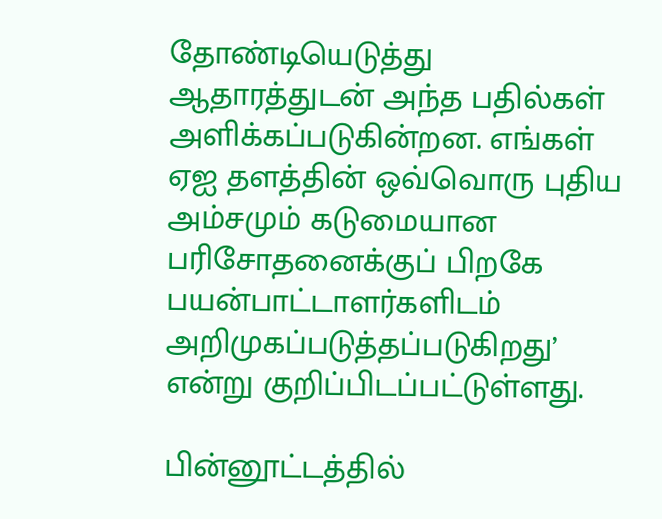தோண்டியெடுத்து ஆதாரத்துடன் அந்த பதில்கள் அளிக்கப்படுகின்றன. எங்கள் ஏஐ தளத்தின் ஒவ்வொரு புதிய அம்சமும் கடுமையான பரிசோதனைக்குப் பிறகே பயன்பாட்டாளர்களிடம் அறிமுகப்படுத்தப்படுகிறது’ என்று குறிப்பிடப்பட்டுள்ளது.

பின்னூட்டத்தில்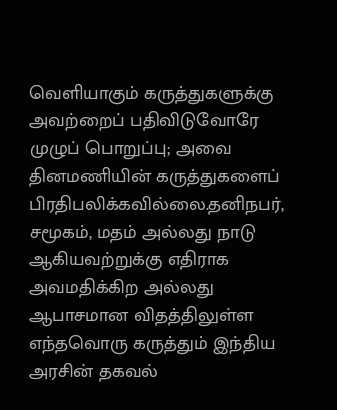வெளியாகும் கருத்துகளுக்கு அவற்றைப் பதிவிடுவோரே முழுப் பொறுப்பு; அவை தினமணியின் கருத்துகளைப் பிரதிபலிக்கவில்லை.தனிநபர், சமூகம், மதம் அல்லது நாடு ஆகியவற்றுக்கு எதிராக அவமதிக்கிற அல்லது ஆபாசமான விதத்திலுள்ள எந்தவொரு கருத்தும் இந்திய அரசின் தகவல்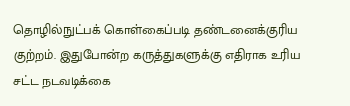தொழில்நுட்பக் கொள்கைப்படி தண்டனைக்குரிய குற்றம். இதுபோன்ற கருத்துகளுக்கு எதிராக உரிய சட்ட நடவடிக்கை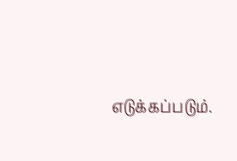எடுக்கப்படும்.